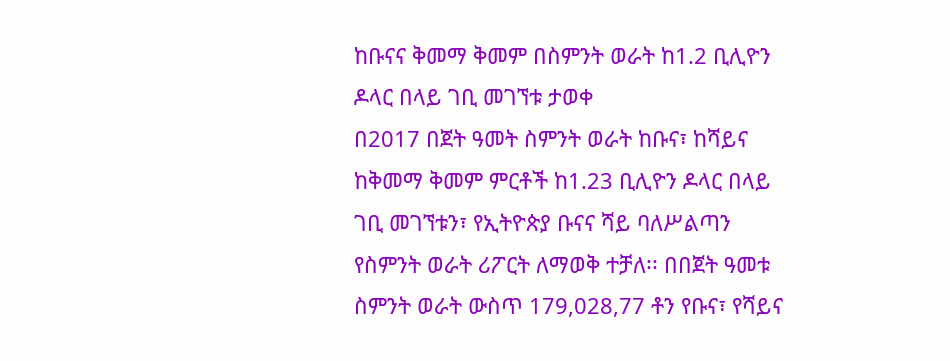ከቡናና ቅመማ ቅመም በስምንት ወራት ከ1.2 ቢሊዮን ዶላር በላይ ገቢ መገኘቱ ታወቀ
በ2017 በጀት ዓመት ስምንት ወራት ከቡና፣ ከሻይና ከቅመማ ቅመም ምርቶች ከ1.23 ቢሊዮን ዶላር በላይ ገቢ መገኘቱን፣ የኢትዮጵያ ቡናና ሻይ ባለሥልጣን የስምንት ወራት ሪፖርት ለማወቅ ተቻለ፡፡ በበጀት ዓመቱ ስምንት ወራት ውስጥ 179,028,77 ቶን የቡና፣ የሻይና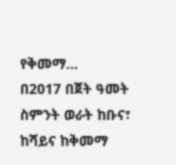የቅመማ...
በ2017 በጀት ዓመት ስምንት ወራት ከቡና፣ ከሻይና ከቅመማ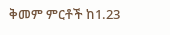ቅመም ምርቶች ከ1.23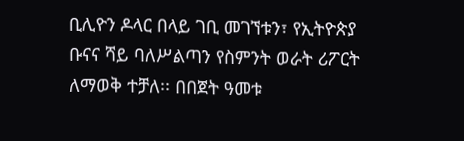ቢሊዮን ዶላር በላይ ገቢ መገኘቱን፣ የኢትዮጵያ ቡናና ሻይ ባለሥልጣን የስምንት ወራት ሪፖርት ለማወቅ ተቻለ፡፡ በበጀት ዓመቱ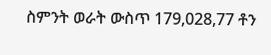ስምንት ወራት ውስጥ 179,028,77 ቶን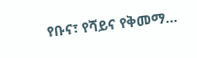የቡና፣ የሻይና የቅመማ...